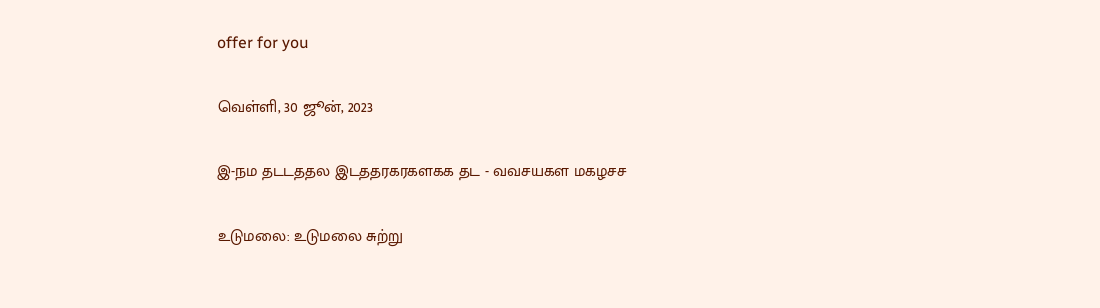offer for you

வெள்ளி, 30 ஜூன், 2023

இ-நம தடடததல இடததரகரகளகக தட - வவசயகள மகழசச

உடுமலை: உடுமலை சுற்று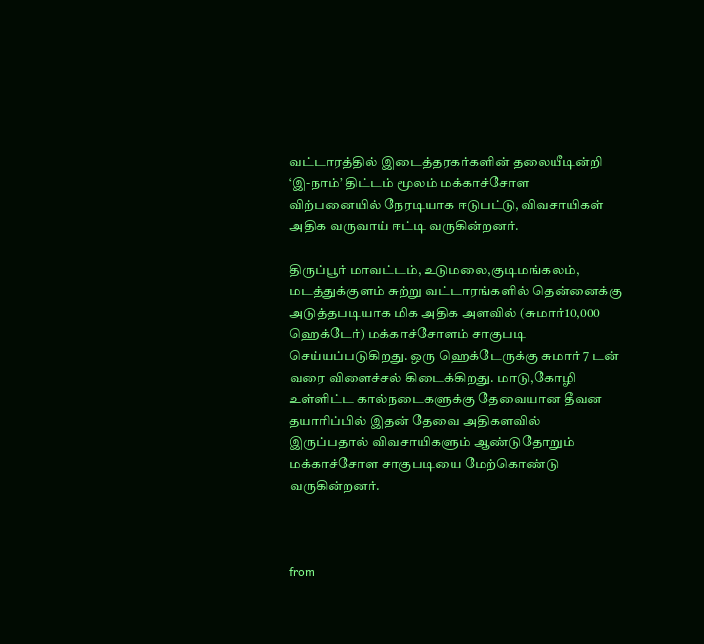வட்டாரத்தில் இடைத்தரகர்களின் தலையீடின்றி ‘இ-நாம்’ திட்டம் மூலம் மக்காச்சோள விற்பனையில் நேரடியாக ஈடுபட்டு, விவசாயிகள் அதிக வருவாய் ஈட்டி வருகின்றனர்.

திருப்பூர் மாவட்டம், உடுமலை,குடிமங்கலம், மடத்துக்குளம் சுற்று வட்டாரங்களில் தென்னைக்கு அடுத்தபடியாக மிக அதிக அளவில் (சுமார்10,000 ஹெக்டேர்) மக்காச்சோளம் சாகுபடி செய்யப்படுகிறது. ஒரு ஹெக்டேருக்கு சுமார் 7 டன் வரை விளைச்சல் கிடைக்கிறது. மாடு,கோழி உள்ளிட்ட கால்நடைகளுக்கு தேவையான தீவன தயாரிப்பில் இதன் தேவை அதிகளவில் இருப்பதால் விவசாயிகளும் ஆண்டுதோறும் மக்காச்சோள சாகுபடியை மேற்கொண்டு வருகின்றனர்.



from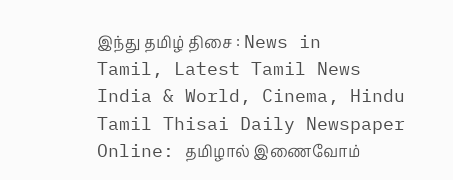இந்து தமிழ் திசை : News in Tamil, Latest Tamil News India & World, Cinema, Hindu Tamil Thisai Daily Newspaper Online: தமிழால் இணைவோம்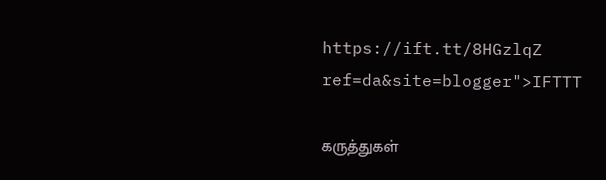https://ift.tt/8HGzlqZ
ref=da&site=blogger">IFTTT

கருத்துகள்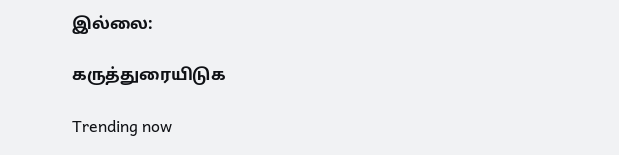இல்லை:

கருத்துரையிடுக

Trending now